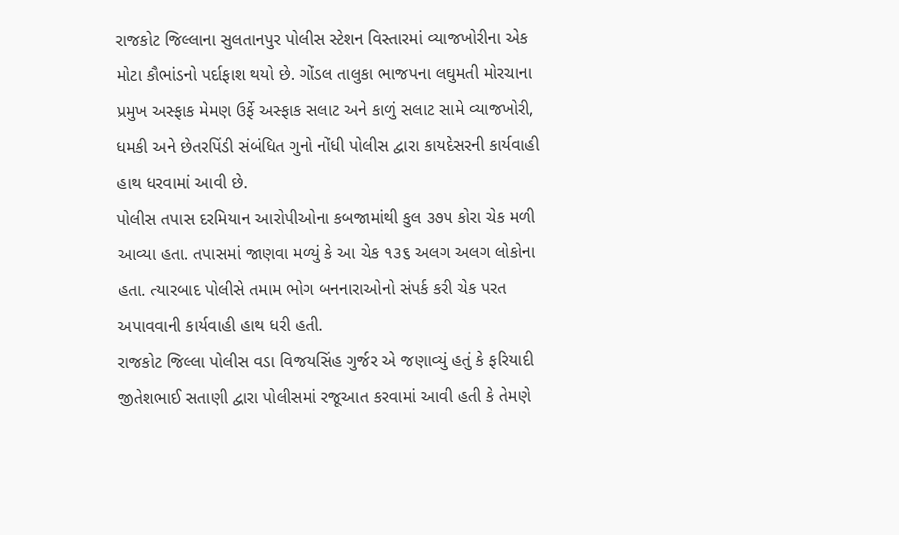રાજકોટ જિલ્લાના સુલતાનપુર પોલીસ સ્ટેશન વિસ્તારમાં વ્યાજખોરીના એક મોટા કૌભાંડનો પર્દાફાશ થયો છે. ગોંડલ તાલુકા ભાજપના લઘુમતી મોરચાના પ્રમુખ અસ્ફાક મેમણ ઉર્ફે અસ્ફાક સલાટ અને કાળું સલાટ સામે વ્યાજખોરી, ધમકી અને છેતરપિંડી સંબંધિત ગુનો નોંધી પોલીસ દ્વારા કાયદેસરની કાર્યવાહી હાથ ધરવામાં આવી છે.
પોલીસ તપાસ દરમિયાન આરોપીઓના કબજામાંથી કુલ ૩૭૫ કોરા ચેક મળી આવ્યા હતા. તપાસમાં જાણવા મળ્યું કે આ ચેક ૧૩૬ અલગ અલગ લોકોના હતા. ત્યારબાદ પોલીસે તમામ ભોગ બનનારાઓનો સંપર્ક કરી ચેક પરત અપાવવાની કાર્યવાહી હાથ ધરી હતી.
રાજકોટ જિલ્લા પોલીસ વડા વિજયસિંહ ગુર્જર એ જણાવ્યું હતું કે ફરિયાદી જીતેશભાઈ સતાણી દ્વારા પોલીસમાં રજૂઆત કરવામાં આવી હતી કે તેમણે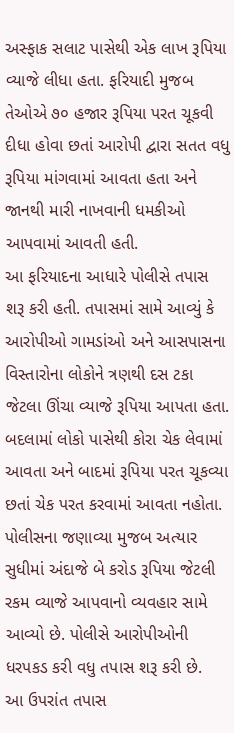અસ્ફાક સલાટ પાસેથી એક લાખ રૂપિયા વ્યાજે લીધા હતા. ફરિયાદી મુજબ તેઓએ ૭૦ હજાર રૂપિયા પરત ચૂકવી દીધા હોવા છતાં આરોપી દ્વારા સતત વધુ રૂપિયા માંગવામાં આવતા હતા અને જાનથી મારી નાખવાની ધમકીઓ આપવામાં આવતી હતી.
આ ફરિયાદના આધારે પોલીસે તપાસ શરૂ કરી હતી. તપાસમાં સામે આવ્યું કે આરોપીઓ ગામડાંઓ અને આસપાસના વિસ્તારોના લોકોને ત્રણથી દસ ટકા જેટલા ઊંચા વ્યાજે રૂપિયા આપતા હતા. બદલામાં લોકો પાસેથી કોરા ચેક લેવામાં આવતા અને બાદમાં રૂપિયા પરત ચૂકવ્યા છતાં ચેક પરત કરવામાં આવતા નહોતા.
પોલીસના જણાવ્યા મુજબ અત્યાર સુધીમાં અંદાજે બે કરોડ રૂપિયા જેટલી રકમ વ્યાજે આપવાનો વ્યવહાર સામે આવ્યો છે. પોલીસે આરોપીઓની ધરપકડ કરી વધુ તપાસ શરૂ કરી છે.
આ ઉપરાંત તપાસ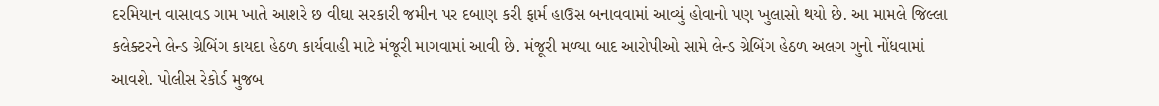દરમિયાન વાસાવડ ગામ ખાતે આશરે છ વીઘા સરકારી જમીન પર દબાણ કરી ફાર્મ હાઉસ બનાવવામાં આવ્યું હોવાનો પણ ખુલાસો થયો છે. આ મામલે જિલ્લા કલેક્ટરને લેન્ડ ગ્રેબિંગ કાયદા હેઠળ કાર્યવાહી માટે મંજૂરી માગવામાં આવી છે. મંજૂરી મળ્યા બાદ આરોપીઓ સામે લેન્ડ ગ્રેબિંગ હેઠળ અલગ ગુનો નોંધવામાં આવશે. પોલીસ રેકોર્ડ મુજબ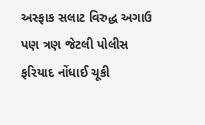અસ્ફાક સલાટ વિરુદ્ધ અગાઉ પણ ત્રણ જેટલી પોલીસ ફરિયાદ નોંધાઈ ચૂકી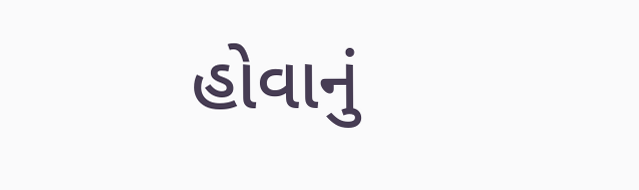હોવાનું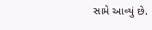સામે આવ્યું છે.